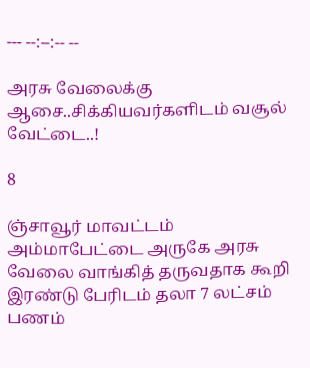--- --:--:-- --

அரசு வேலைக்கு ஆசை..சிக்கியவர்களிடம் வசூல் வேட்டை..!

8

ஞ்சாவூர் மாவட்டம் அம்மாபேட்டை அருகே அரசு வேலை வாங்கித் தருவதாக கூறி இரண்டு பேரிடம் தலா 7 லட்சம் பணம்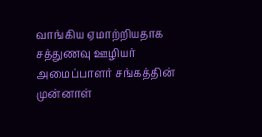வாங்கிய ஏமாற்றியதாக சத்துணவு ஊழியர் அமைப்பாளர் சங்கத்தின் முன்னாள்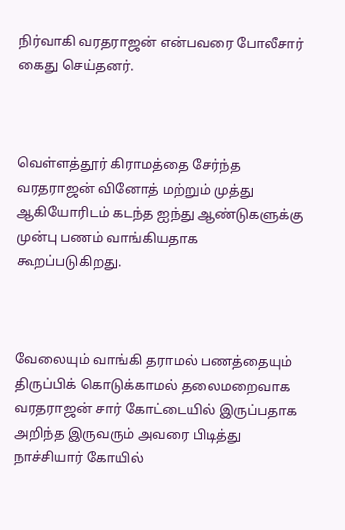நிர்வாகி வரதராஜன் என்பவரை போலீசார் கைது செய்தனர்.



வெள்ளத்தூர் கிராமத்தை சேர்ந்த வரதராஜன் வினோத் மற்றும் முத்து ஆகியோரிடம் கடந்த ஐந்து ஆண்டுகளுக்கு முன்பு பணம் வாங்கியதாக கூறப்படுகிறது.



வேலையும் வாங்கி தராமல் பணத்தையும் திருப்பிக் கொடுக்காமல் தலைமறைவாக வரதராஜன் சார் கோட்டையில் இருப்பதாக அறிந்த இருவரும் அவரை பிடித்து நாச்சியார் கோயில்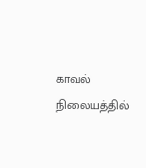காவல் நிலையத்தில்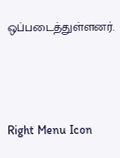ஒப்படைத்துள்ளனர்.



Right Menu Icon